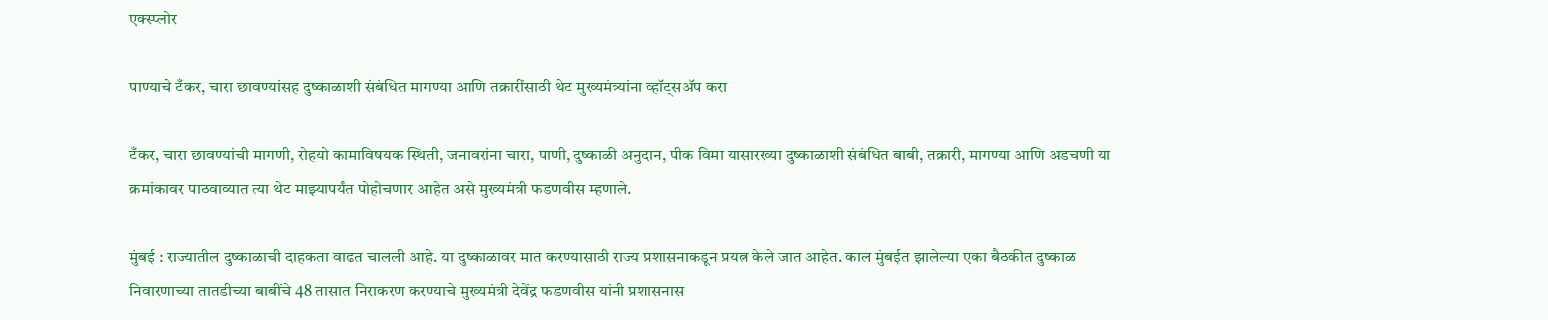एक्स्प्लोर

पाण्याचे टँकर, चारा छावण्यांसह दुष्काळाशी संबंधित मागण्या आणि तक्रारींसाठी थेट मुख्यमंत्र्यांना व्हॉट्सॲप करा

टँकर, चारा छावण्यांची मागणी, रोहयो कामाविषयक स्थिती, जनावरांना चारा, पाणी, दुष्काळी अनुदान, पीक विमा यासारख्या दुष्काळाशी संबंधित बाबी, तक्रारी, मागण्या आणि अडचणी या क्रमांकावर पाठवाव्यात त्या थेट माझ्यापर्यंत पोहोचणार आहेत असे मुख्यमंत्री फडणवीस म्हणाले.

मुंबई : राज्यातील दुष्काळाची दाहकता वाढत चालली आहे. या दुष्काळावर मात करण्यासाठी राज्य प्रशासनाकडून प्रयत्न केले जात आहेत. काल मुंबईत झालेल्या एका बैठकीत दुष्काळ निवारणाच्या तातडीच्या बाबींचे 48 तासात निराकरण करण्याचे मुख्यमंत्री देवेंद्र फडणवीस यांनी प्रशासनास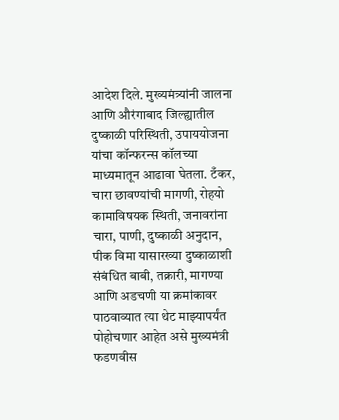आदेश दिले. मुख्यमंत्र्यांनी जालना आणि औरंगाबाद जिल्ह्यातील दुष्काळी परिस्थिती, उपाययोजना यांचा कॉन्फरन्स कॉलच्या माध्यमातून आढावा घेतला. टँकर, चारा छावण्यांची मागणी, रोहयो कामाविषयक स्थिती, जनावरांना चारा, पाणी, दुष्काळी अनुदान, पीक विमा यासारख्या दुष्काळाशी संबंधित बाबी, तक्रारी, मागण्या आणि अडचणी या क्रमांकावर  पाठवाव्यात त्या थेट माझ्यापर्यंत पोहोचणार आहेत असे मुख्यमंत्री फडणवीस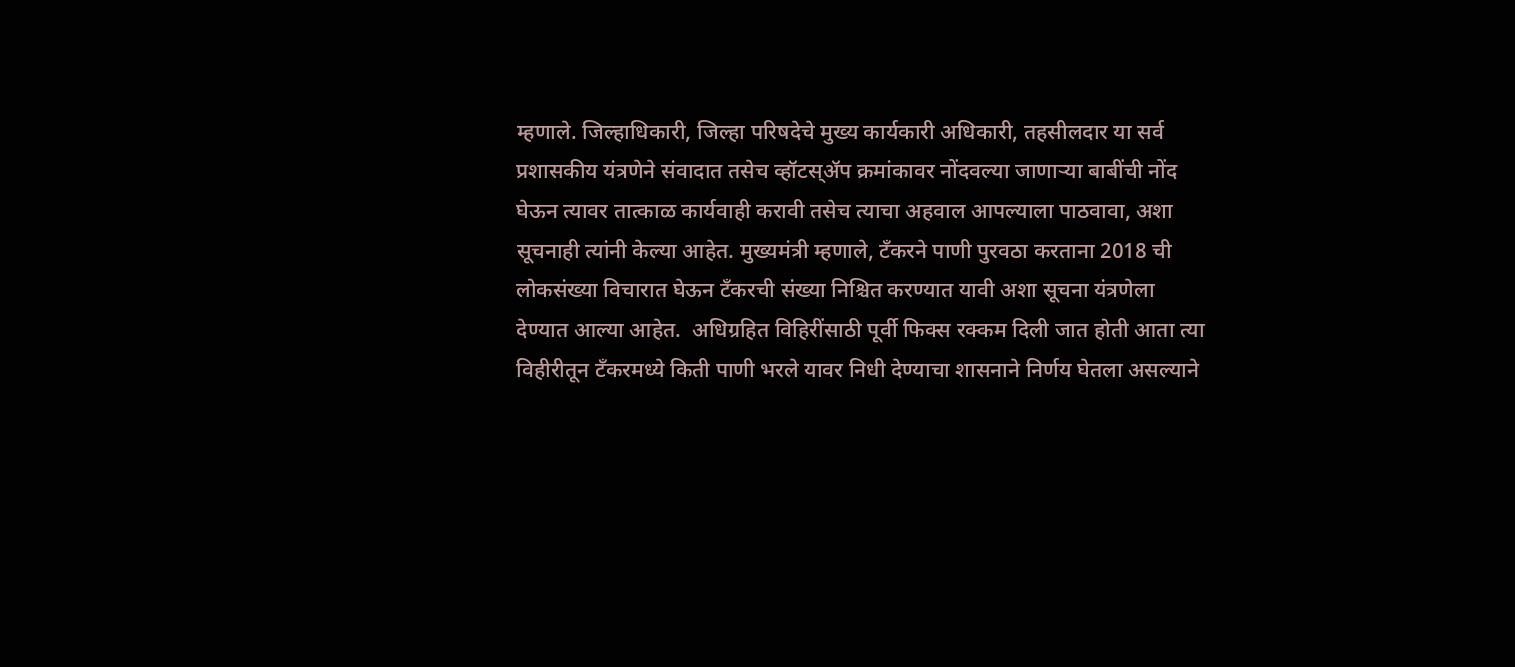म्हणाले. जिल्हाधिकारी, जिल्हा परिषदेचे मुख्य कार्यकारी अधिकारी, तहसीलदार या सर्व प्रशासकीय यंत्रणेने संवादात तसेच व्हॉटस्ॲप क्रमांकावर नोंदवल्या जाणाऱ्या बाबींची नोंद घेऊन त्यावर तात्काळ कार्यवाही करावी तसेच त्याचा अहवाल आपल्याला पाठवावा, अशा सूचनाही त्यांनी केल्या आहेत. मुख्यमंत्री म्हणाले, टँकरने पाणी पुरवठा करताना 2018 ची लोकसंख्या विचारात घेऊन टँकरची संख्या निश्चित करण्यात यावी अशा सूचना यंत्रणेला देण्यात आल्या आहेत.  अधिग्रहित विहिरींसाठी पूर्वी फिक्स रक्कम दिली जात होती आता त्या विहीरीतून टँकरमध्ये किती पाणी भरले यावर निधी देण्याचा शासनाने निर्णय घेतला असल्याने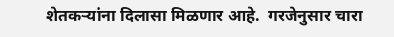शेतकऱ्यांना दिलासा मिळणार आहे.  गरजेनुसार चारा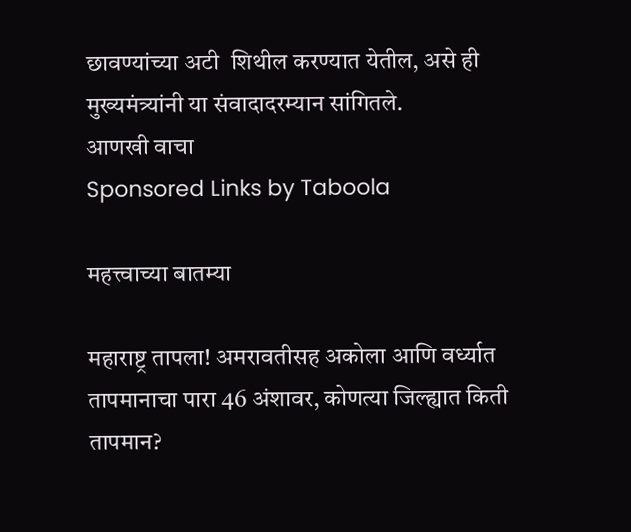छावण्यांच्या अटी  शिथील करण्यात येतील, असे ही मुख्यमंत्र्यांनी या संवादादरम्यान सांगितले.
आणखी वाचा
Sponsored Links by Taboola

महत्त्वाच्या बातम्या

महाराष्ट्र तापला! अमरावतीसह अकोला आणि वर्ध्यात तापमानाचा पारा 46 अंशावर, कोणत्या जिल्ह्यात किती तापमान?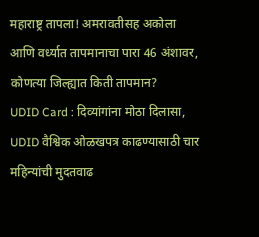महाराष्ट्र तापला! अमरावतीसह अकोला आणि वर्ध्यात तापमानाचा पारा 46 अंशावर, कोणत्या जिल्ह्यात किती तापमान?
UDID Card : दिव्यांगांना मोठा दिलासा, UDID वैश्विक ओळखपत्र काढण्यासाठी चार महिन्यांची मुदतवाढ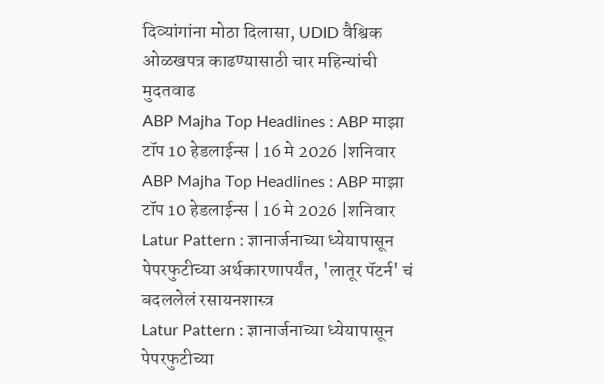दिव्यांगांना मोठा दिलासा, UDID वैश्विक ओळखपत्र काढण्यासाठी चार महिन्यांची मुदतवाढ
ABP Majha Top Headlines : ABP माझा टॉप 10 हेडलाईन्स | 16 मे 2026 |शनिवार
ABP Majha Top Headlines : ABP माझा टॉप 10 हेडलाईन्स | 16 मे 2026 |शनिवार
Latur Pattern : ज्ञानार्जनाच्या ध्येयापासून पेपरफुटीच्या अर्थकारणापर्यंत, 'लातूर पॅटर्न' चं बदललेलं रसायनशास्त्र
Latur Pattern : ज्ञानार्जनाच्या ध्येयापासून पेपरफुटीच्या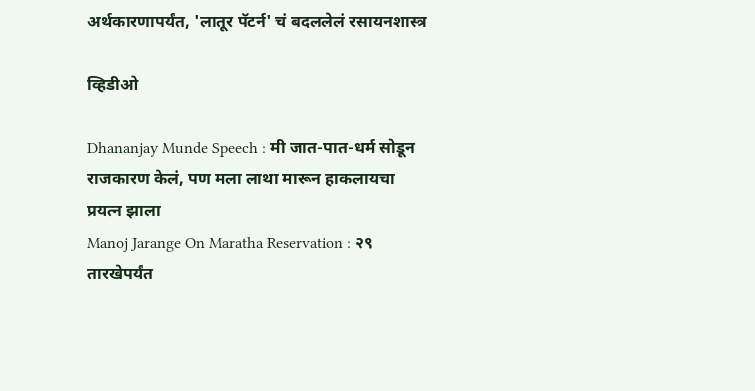अर्थकारणापर्यंत, 'लातूर पॅटर्न' चं बदललेलं रसायनशास्त्र

व्हिडीओ

Dhananjay Munde Speech : मी जात-पात-धर्म सोडून राजकारण केलं, पण मला लाथा मारून हाकलायचा प्रयत्न झाला
Manoj Jarange On Maratha Reservation : २९ तारखेपर्यंत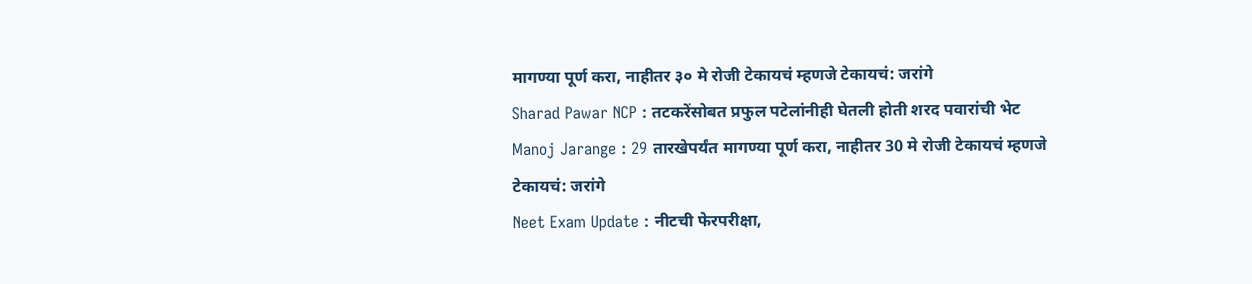मागण्या पूर्ण करा, नाहीतर ३० मे रोजी टेकायचं म्हणजे टेकायचं: जरांगे
Sharad Pawar NCP : तटकरेंसोबत प्रफुल पटेलांनीही घेतली होती शरद पवारांची भेट
Manoj Jarange : 29 तारखेपर्यंत मागण्या पूर्ण करा, नाहीतर 30 मे रोजी टेकायचं म्हणजे टेकायचं: जरांगे
Neet Exam Update : नीटची फेरपरीक्षा,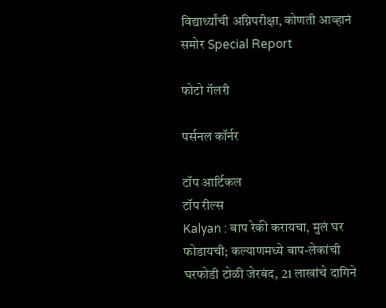विद्यार्थ्यांची अग्निपरीक्षा, कोणती आव्हानं समोर Special Report

फोटो गॅलरी

पर्सनल कॉर्नर

टॉप आर्टिकल
टॉप रील्स
Kalyan : बाप रेकी करायचा, मुलं घर फोडायची; कल्याणमध्ये बाप-लेकांची घरफोडी टोळी जेरबंद, 21 लाखांचे दागिने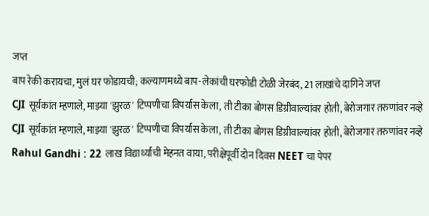जप्त
बाप रेकी करायचा, मुलं घर फोडायची; कल्याणमध्ये बाप-लेकांची घरफोडी टोळी जेरबंद, 21 लाखांचे दागिने जप्त
CJI सूर्यकांत म्हणाले, माझ्या 'झुरळ' टिप्पणीचा विपर्यास केला, ती टीका बोगस डिग्रीवाल्यांवर होती, बेरोजगार तरुणांवर नव्हे
CJI सूर्यकांत म्हणाले, माझ्या 'झुरळ' टिप्पणीचा विपर्यास केला, ती टीका बोगस डिग्रीवाल्यांवर होती, बेरोजगार तरुणांवर नव्हे
Rahul Gandhi : 22 लाख विद्यार्थ्यांची मेहनत वाया, परीक्षेपूर्वी दोन दिवस NEET चा पेपर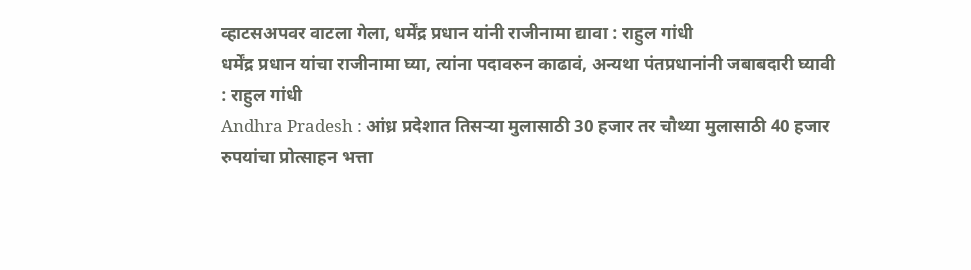व्हाटसअपवर वाटला गेला, धर्मेंद्र प्रधान यांनी राजीनामा द्यावा : राहुल गांधी
धर्मेंद्र प्रधान यांचा राजीनामा घ्या, त्यांना पदावरुन काढावं, अन्यथा पंतप्रधानांनी जबाबदारी घ्यावी : राहुल गांधी
Andhra Pradesh : आंध्र प्रदेशात तिसऱ्या मुलासाठी 30 हजार तर चौथ्या मुलासाठी 40 हजार रुपयांचा प्रोत्साहन भत्ता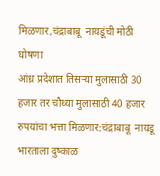मिळणार,चंद्राबाबू  नायडूंची मोठी घोषणा
आंध्र प्रदेशात तिसऱ्या मुलासाठी 30 हजार तर चौथ्या मुलासाठी 40 हजार रुपयांचा भत्ता मिळणार:चंद्राबाबू  नायडू
भारताला दुष्काळ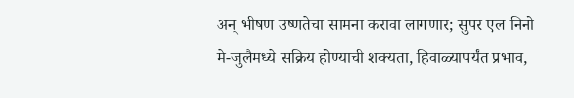अन् भीषण उष्णतेचा सामना करावा लागणार; सुपर एल निनो मे-जुलैमध्ये सक्रिय होण्याची शक्यता, हिवाळ्यापर्यंत प्रभाव,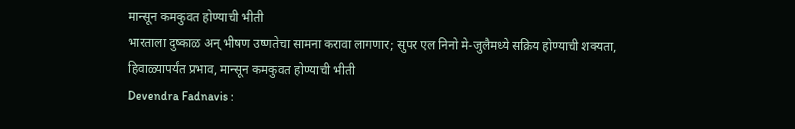मान्सून कमकुवत होण्याची भीती
भारताला दुष्काळ अन् भीषण उष्णतेचा सामना करावा लागणार; सुपर एल निनो मे-जुलैमध्ये सक्रिय होण्याची शक्यता, हिवाळ्यापर्यंत प्रभाव, मान्सून कमकुवत होण्याची भीती
Devendra Fadnavis :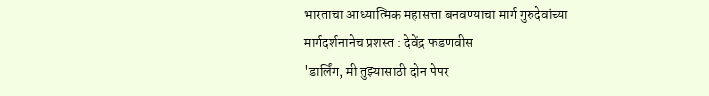भारताचा आध्यात्मिक महासत्ता बनवण्याचा मार्ग गुरुदेवांच्या मार्गदर्शनानेच प्रशस्त : देवेंद्र फडणवीस
'डार्लिंग, मी तुझ्यासाठी दोन पेपर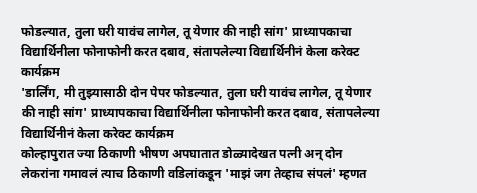फोडल्यात, तुला घरी यावंच लागेल, तू येणार की नाही सांग' प्राध्यापकाचा विद्यार्थिनीला फोनाफोनी करत दबाव, संतापलेल्या विद्यार्थिनीनं केला करेक्ट कार्यक्रम
'डार्लिंग, मी तुझ्यासाठी दोन पेपर फोडल्यात, तुला घरी यावंच लागेल, तू येणार की नाही सांग' प्राध्यापकाचा विद्यार्थिनीला फोनाफोनी करत दबाव, संतापलेल्या विद्यार्थिनीनं केला करेक्ट कार्यक्रम
कोल्हापुरात ज्या ठिकाणी भीषण अपघातात डोळ्यादेखत पत्नी अन् दोन लेकरांना गमावलं त्याच ठिकाणी वडिलांकडून 'माझं जग तेव्हाच संपलं' म्हणत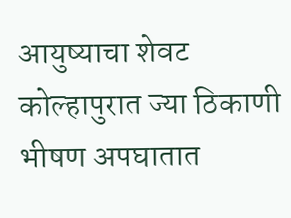आयुष्याचा शेवट
कोल्हापुरात ज्या ठिकाणी भीषण अपघातात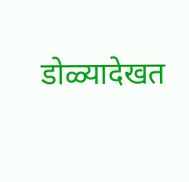डोळ्यादेखत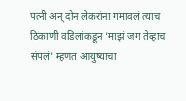पत्नी अन् दोन लेकरांना गमावलं त्याच ठिकाणी वडिलांकडून 'माझं जग तेव्हाच संपलं' म्हणत आयुष्याचा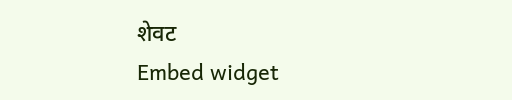शेवट
Embed widget